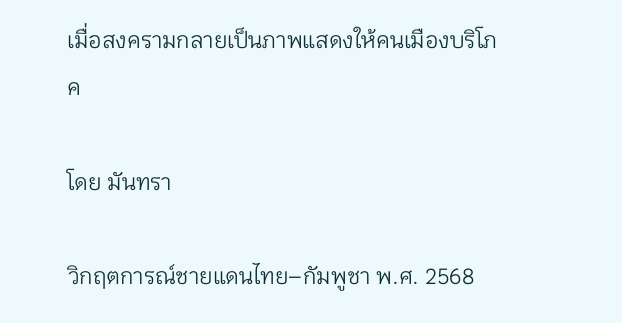เมื่อสงครามกลายเป็นภาพแสดงให้คนเมืองบริโภค

โดย มันทรา

วิกฤตการณ์ชายแดนไทย–กัมพูชา พ.ศ. 2568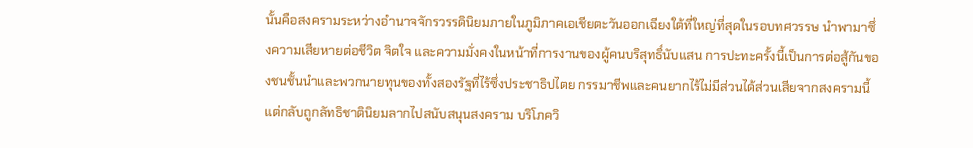นั้นคือสงครามระหว่างอำนาจจักรวรรดินิยมภายในภูมิภาคเอเชียตะวันออกเฉียงใต้ที่ใหญ่ที่สุดในรอบทศวรรษ นำพามาซึ่งความเสียหายต่อชีวิต จิตใจ และความมั่งคงในหน้าที่การงานของผู้คนบริสุทธิ์นับแสน การปะทะครั้งนี้เป็นการต่อสู้กันของชนชั้นนำและพวกนายทุนของทั้งสองรัฐที่ไร้ซึ่งประชาธิปไตย กรรมาชีพและคนยากไร้ไม่มีส่วนได้ส่วนเสียจากสงครามนี้แต่กลับถูกลัทธิชาตินิยมลากไปสนับสนุนสงคราม บริโภควิ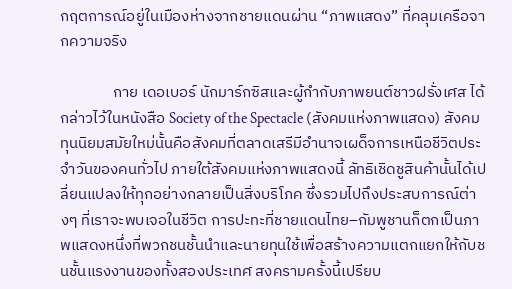กฤตการณ์อยู่ในเมืองห่างจากชายแดนผ่าน “ภาพแสดง” ที่คลุมเครือจากความจริง

               กาย เดอเบอร์ นักมาร์กซิสและผู้กำกับภาพยนต์ชาวฝรั่งเศส ได้กล่าวไว้ในหนังสือ Society of the Spectacle (สังคมแห่งภาพแสดง) สังคมทุนนิยมสมัยใหม่นั้นคือสังคมที่ตลาดเสรีมีอำนาจเผด็จการเหนือชีวิตประจำวันของคนทั่วไป ภายใต้สังคมแห่งภาพแสดงนี้ ลัทธิเชิดชูสินค้านั้นได้เปลี่ยนแปลงให้ทุกอย่างกลายเป็นสิ่งบริโภค ซึ่งรวมไปถึงประสบการณ์ต่างๆ ที่เราจะพบเจอในชีวิต การปะทะที่ชายแดนไทย–กัมพูชานก็ตกเป็นภาพแสดงหนึ่งที่พวกชนชั้นนำและนายทุนใช้เพื่อสร้างความแตกแยกให้กับชนชั้นแรงงานของทั้งสองประเทศ สงครามครั้งนี้เปรียบ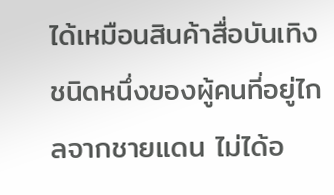ได้เหมือนสินค้าสื่อบันเทิงชนิดหนึ่งของผู้คนที่อยู่ไกลจากชายแดน ไม่ได้อ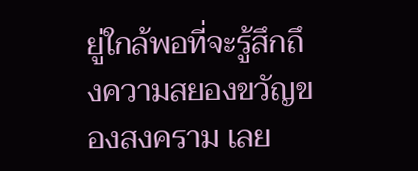ยู่ใกล้พอที่จะรู้สึกถึงความสยองขวัญของสงคราม เลย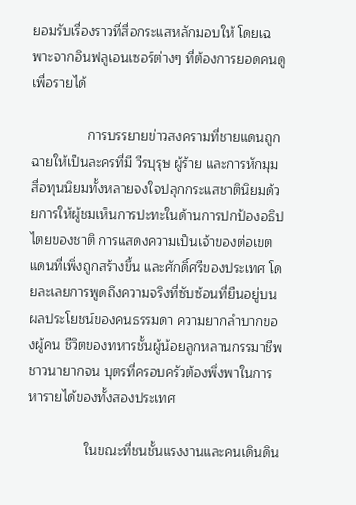ยอมรับเรื่องราวที่สื่อกระแสหลักมอบให้ โดยเฉพาะจากอินฟลูเอนเซอร์ต่างๆ ที่ต้องการยอดคนดูเพื่อรายได้

               การบรรยายข่าวสงครามที่ชายแดนถูกฉายให้เป็นละครที่มี วีรบุรุษ ผู้ร้าย และการหักมุม สื่อทุนนิยมทั้งหลายจงใจปลุกกระแสชาตินิยมด้วยการให้ผู้ชมเห็นการปะทะในด้านการปกป้องอธิปไตยของชาติ การแสดงความเป็นเจ้าของต่อเขตแดนที่เพิ่งถูกสร้างขึ้น และศักดิ์ศรีของประเทศ โดยละเลยการพูดถึงความจริงที่ซับซ้อนที่ยืนอยู่บนผลประโยชน์ของคนธรรมดา ความยากลำบากของผู้คน ชีวิตของทหารชั้นผู้น้อยลูกหลานกรรมาชีพ ชาวนายากจน บุตรที่ครอบครัวต้องพึ่งพาในการหารายได้ของทั้งสองประเทศ

               ในขณะที่ชนชั้นแรงงานและคนเดินดิน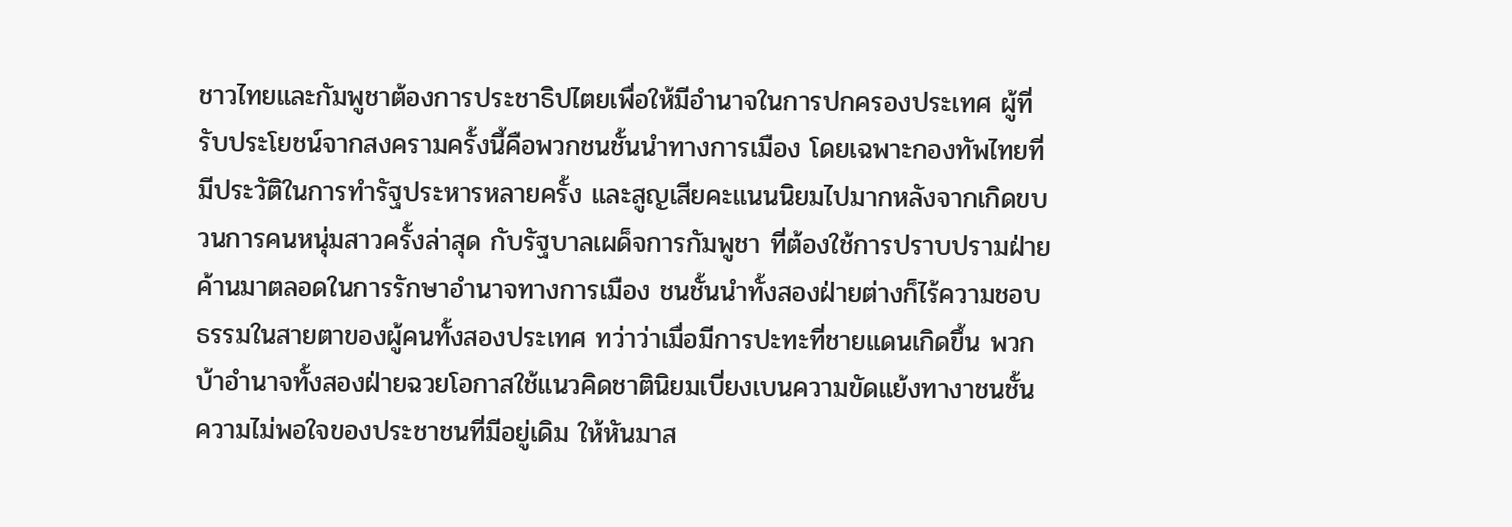ชาวไทยและกัมพูชาต้องการประชาธิปไตยเพื่อให้มีอำนาจในการปกครองประเทศ ผู้ที่รับประโยชน์จากสงครามครั้งนี้คือพวกชนชั้นนำทางการเมือง โดยเฉพาะกองทัพไทยที่มีประวัติในการทำรัฐประหารหลายครั้ง และสูญเสียคะแนนนิยมไปมากหลังจากเกิดขบวนการคนหนุ่มสาวครั้งล่าสุด กับรัฐบาลเผด็จการกัมพูชา ที่ต้องใช้การปราบปรามฝ่ายค้านมาตลอดในการรักษาอำนาจทางการเมือง ชนชั้นนำทั้งสองฝ่ายต่างก็ไร้ความชอบธรรมในสายตาของผู้คนทั้งสองประเทศ ทว่าว่าเมื่อมีการปะทะที่ชายแดนเกิดขึ้น พวกบ้าอำนาจทั้งสองฝ่ายฉวยโอกาสใช้แนวคิดชาตินิยมเบี่ยงเบนความขัดแย้งทางาชนชั้นความไม่พอใจของประชาชนที่มีอยู่เดิม ให้หันมาส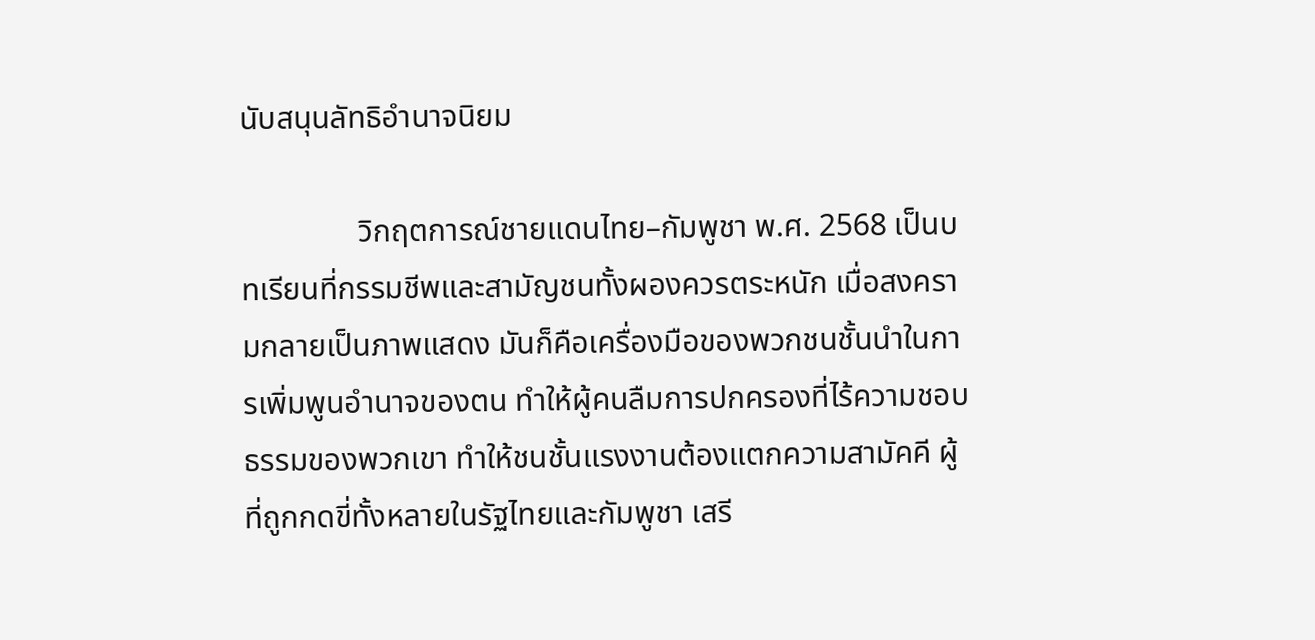นับสนุนลัทธิอำนาจนิยม

               วิกฤตการณ์ชายแดนไทย–กัมพูชา พ.ศ. 2568 เป็นบทเรียนที่กรรมชีพและสามัญชนทั้งผองควรตระหนัก เมื่อสงครามกลายเป็นภาพแสดง มันก็คือเครื่องมือของพวกชนชั้นนำในการเพิ่มพูนอำนาจของตน ทำให้ผู้คนลืมการปกครองที่ไร้ความชอบธรรมของพวกเขา ทำให้ชนชั้นแรงงานต้องแตกความสามัคคี ผู้ที่ถูกกดขี่ทั้งหลายในรัฐไทยและกัมพูชา เสรี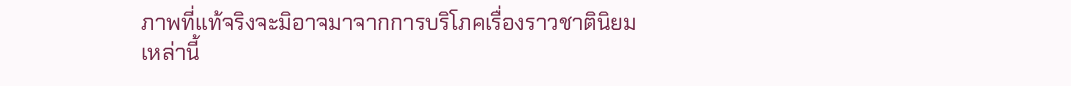ภาพที่แท้จริงจะมิอาจมาจากการบริโภคเรื่องราวชาตินิยมเหล่านี้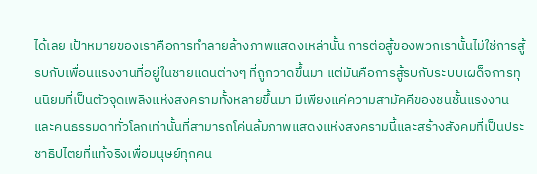ได้เลย เป้าหมายของเราคือการทำลายล้างภาพแสดงเหล่านั้น การต่อสู้ของพวกเรานั้นไม่ใช่การสู้รบกับเพื่อนแรงงานที่อยู่ในชายแดนต่างๆ ที่ถูกวาดขึ้นมา แต่มันคือการสู้รบกับระบบเผด็จการทุนนิยมที่เป็นตัวจุดเพลิงแห่งสงครามทั้งหลายขึ้นมา มีเพียงแค่ความสามัคคีของชนชั้นแรงงานและคนธรรมดาทั่วโลกเท่านั้นที่สามารถโค่นล้มภาพแสดงแห่งสงครามนี้และสร้างสังคมที่เป็นประชาธิปไตยที่แท้จริงเพื่อมนุษย์ทุกคน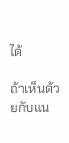ได้

ถ้าเห็นด้วยกับแน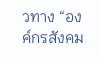วทาง “องค์กรสังคม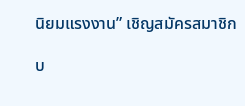นิยมแรงงาน” เชิญสมัครสมาชิก

บ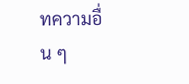ทความอื่น ๆ